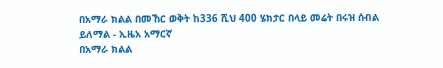በአማራ ክልል በመኸር ወቅት ከ336 ሺህ 400 ሄክታር በላይ መሬት በሩዝ ሰብል ይለማል - ኢዜአ አማርኛ
በአማራ ክልል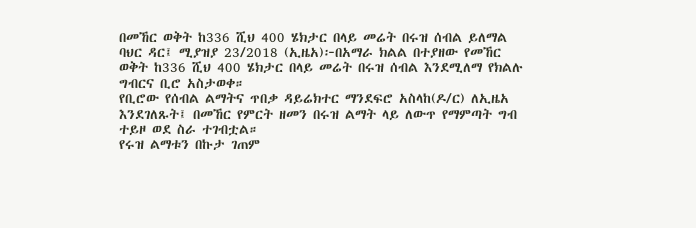በመኸር ወቅት ከ336 ሺህ 400 ሄክታር በላይ መሬት በሩዝ ሰብል ይለማል
ባህር ዳር፤ ሚያዝያ 23/2018 (ኢዜአ)፦በአማራ ክልል በተያዘው የመኸር ወቅት ከ336 ሺህ 400 ሄክታር በላይ መሬት በሩዝ ሰብል እንደሚለማ የክልሉ ግብርና ቢሮ አስታወቀ።
የቢሮው የሰብል ልማትና ጥበቃ ዳይሬክተር ማንደፍሮ አስላከ(ዶ/ር) ለኢዜአ እንደገለጹት፤ በመኸር የምርት ዘመን በሩዝ ልማት ላይ ለውጥ የማምጣት ግብ ተይዞ ወደ ስራ ተገብቷል።
የሩዝ ልማቱን በኩታ ገጠም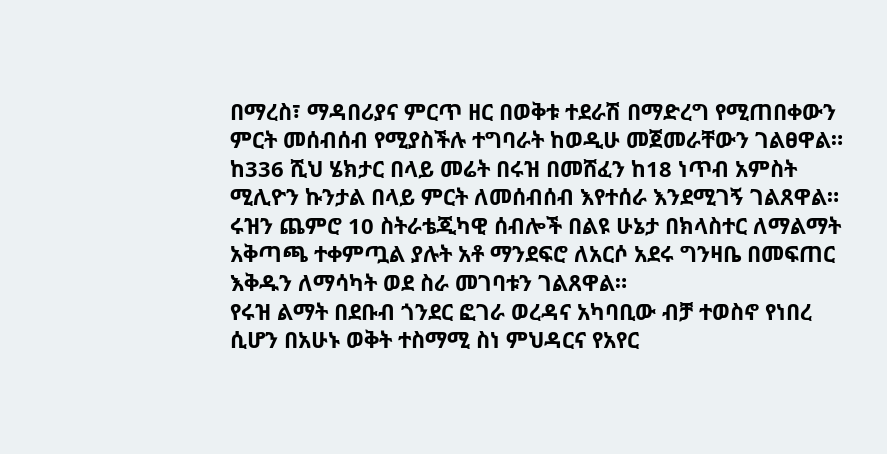በማረስ፣ ማዳበሪያና ምርጥ ዘር በወቅቱ ተደራሽ በማድረግ የሚጠበቀውን ምርት መሰብሰብ የሚያስችሉ ተግባራት ከወዲሁ መጀመራቸውን ገልፀዋል።
ከ336 ሺህ ሄክታር በላይ መሬት በሩዝ በመሸፈን ከ18 ነጥብ አምስት ሚሊዮን ኩንታል በላይ ምርት ለመሰብሰብ እየተሰራ እንደሚገኝ ገልጸዋል።
ሩዝን ጨምሮ 10 ስትራቴጂካዊ ሰብሎች በልዩ ሁኔታ በክላስተር ለማልማት አቅጣጫ ተቀምጧል ያሉት አቶ ማንደፍሮ ለአርሶ አደሩ ግንዛቤ በመፍጠር እቅዱን ለማሳካት ወደ ስራ መገባቱን ገልጸዋል።
የሩዝ ልማት በደቡብ ጎንደር ፎገራ ወረዳና አካባቢው ብቻ ተወስኖ የነበረ ሲሆን በአሁኑ ወቅት ተስማሚ ስነ ምህዳርና የአየር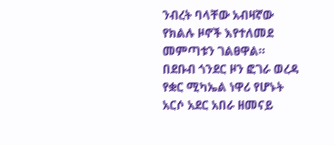ንብረት ባላቸው አብዛኛው የክልሉ ዞኖች እየተለመደ መምጣቱን ገልፀዋል።
በደቡብ ጎንደር ዞን ፎገራ ወረዳ የቋር ሚካኤል ነዋሪ የሆኑት አርሶ አደር አበራ ዘመናይ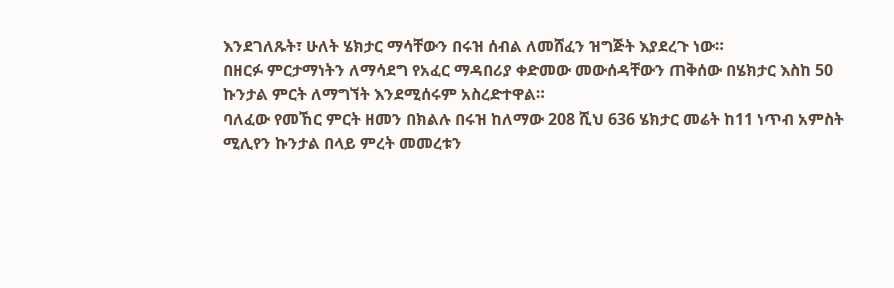እንደገለጹት፣ ሁለት ሄክታር ማሳቸውን በሩዝ ሰብል ለመሸፈን ዝግጅት እያደረጉ ነው።
በዘርፉ ምርታማነትን ለማሳደግ የአፈር ማዳበሪያ ቀድመው መውሰዳቸውን ጠቅሰው በሄክታር እስከ 50 ኩንታል ምርት ለማግኘት እንደሚሰሩም አስረድተዋል።
ባለፈው የመኸር ምርት ዘመን በክልሉ በሩዝ ከለማው 208 ሺህ 636 ሄክታር መሬት ከ11 ነጥብ አምስት ሚሊየን ኩንታል በላይ ምረት መመረቱን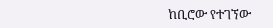ከቢሮው የተገኘው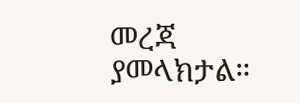መረጃ ያመላክታል።